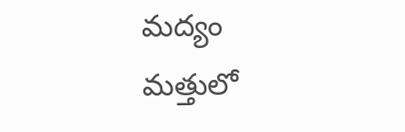మద్యం మత్తులో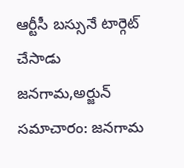ఆర్టీసీ బస్సునే టార్గెట్ చేసాడు
జనగామ,అర్జున్ సమాచారం: జనగామ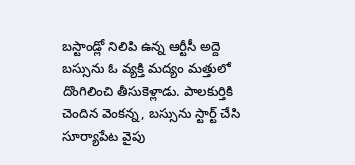బస్టాండ్లో నిలిపి ఉన్న ఆర్టీసీ అద్దె బస్సును ఓ వ్యక్తి మద్యం మత్తులో దొంగిలించి తీసుకెళ్లాడు. పాలకుర్తికి చెందిన వెంకన్న, బస్సును స్టార్ట్ చేసి సూర్యాపేట వైపు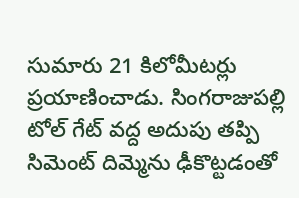సుమారు 21 కిలోమీటర్లు ప్రయాణించాడు. సింగరాజుపల్లి టోల్ గేట్ వద్ద అదుపు తప్పి సిమెంట్ దిమ్మెను ఢీకొట్టడంతో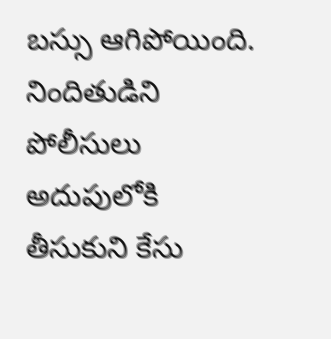బస్సు ఆగిపోయింది. నిందితుడిని పోలీసులు అదుపులోకి తీసుకుని కేసు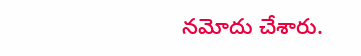నమోదు చేశారు.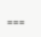===